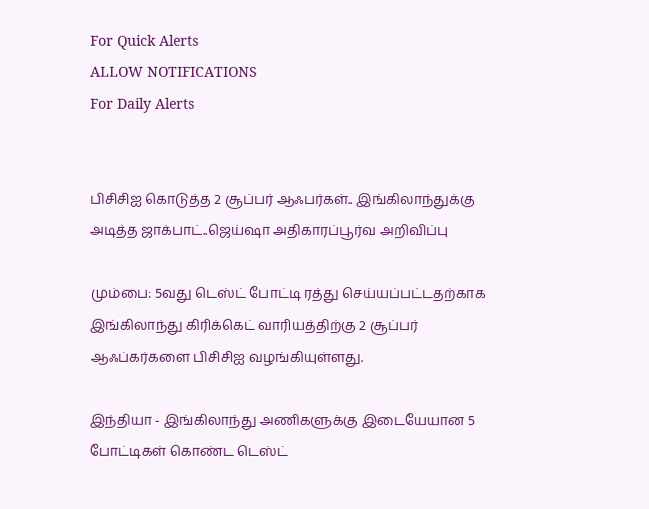For Quick Alerts
ALLOW NOTIFICATIONS
For Daily Alerts


பிசிசிஐ கொடுத்த 2 சூப்பர் ஆஃபர்கள்.. இங்கிலாந்துக்கு அடித்த ஜாக்பாட்..ஜெய்ஷா அதிகாரப்பூர்வ அறிவிப்பு

மும்பை: 5வது டெஸ்ட் போட்டி ரத்து செய்யப்பட்டதற்காக இங்கிலாந்து கிரிக்கெட் வாரியத்திற்கு 2 சூப்பர் ஆஃப்கர்களை பிசிசிஐ வழங்கியுள்ளது.

இந்தியா - இங்கிலாந்து அணிகளுக்கு இடையேயான 5 போட்டிகள் கொண்ட டெஸ்ட்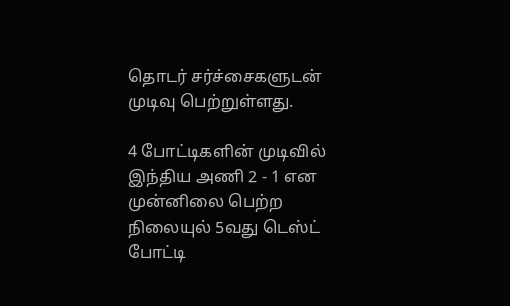தொடர் சர்ச்சைகளுடன் முடிவு பெற்றுள்ளது.

4 போட்டிகளின் முடிவில் இந்திய அணி 2 - 1 என முன்னிலை பெற்ற நிலையுல் 5வது டெஸ்ட் போட்டி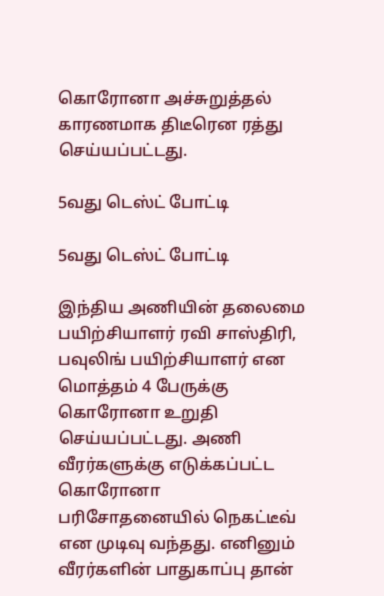கொரோனா அச்சுறுத்தல் காரணமாக திடீரென ரத்து செய்யப்பட்டது.

5வது டெஸ்ட் போட்டி

5வது டெஸ்ட் போட்டி

இந்திய அணியின் தலைமை பயிற்சியாளர் ரவி சாஸ்திரி, பவுலிங் பயிற்சியாளர் என மொத்தம் 4 பேருக்கு கொரோனா உறுதி செய்யப்பட்டது. அணி வீரர்களுக்கு எடுக்கப்பட்ட கொரோனா பரிசோதனையில் நெகட்டீவ் என முடிவு வந்தது. எனினும் வீரர்களின் பாதுகாப்பு தான்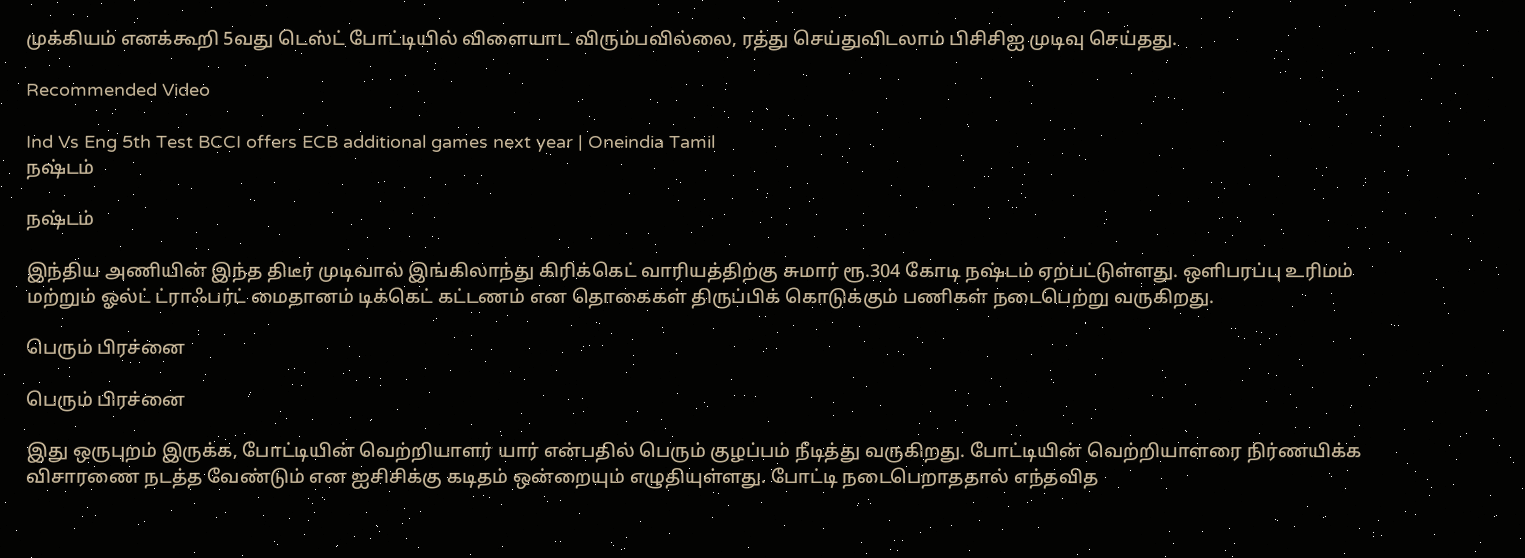முக்கியம் எனக்கூறி 5வது டெஸ்ட் போட்டியில் விளையாட விரும்பவில்லை, ரத்து செய்துவிடலாம் பிசிசிஐ முடிவு செய்தது.

Recommended Video

Ind Vs Eng 5th Test BCCI offers ECB additional games next year | Oneindia Tamil
நஷ்டம்

நஷ்டம்

இந்திய அணியின் இந்த திடீர் முடிவால் இங்கிலாந்து கிரிக்கெட் வாரியத்திற்கு சுமார் ரூ.304 கோடி நஷ்டம் ஏற்பட்டுள்ளது. ஒளிபரப்பு உரிமம் மற்றும் ஓல்ட் ட்ராஃபர்ட் மைதானம் டிக்கெட் கட்டணம் என தொகைகள் திருப்பிக் கொடுக்கும் பணிகள் நடைபெற்று வருகிறது.

பெரும் பிரச்னை

பெரும் பிரச்னை

இது ஒருபுறம் இருக்க, போட்டியின் வெற்றியாளர் யார் என்பதில் பெரும் குழப்பம் நீடித்து வருகிறது. போட்டியின் வெற்றியாளரை நிர்ணயிக்க விசாரணை நடத்த வேண்டும் என ஐசிசிக்கு கடிதம் ஒன்றையும் எழுதியுள்ளது. போட்டி நடைபெறாததால் எந்தவித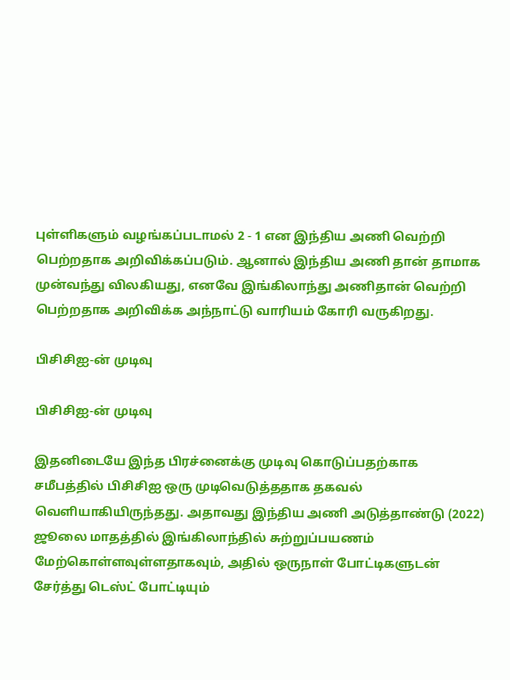புள்ளிகளும் வழங்கப்படாமல் 2 - 1 என இந்திய அணி வெற்றி பெற்றதாக அறிவிக்கப்படும். ஆனால் இந்திய அணி தான் தாமாக முன்வந்து விலகியது, எனவே இங்கிலாந்து அணிதான் வெற்றி பெற்றதாக அறிவிக்க அந்நாட்டு வாரியம் கோரி வருகிறது.

பிசிசிஐ-ன் முடிவு

பிசிசிஐ-ன் முடிவு

இதனிடையே இந்த பிரச்னைக்கு முடிவு கொடுப்பதற்காக சமீபத்தில் பிசிசிஐ ஒரு முடிவெடுத்ததாக தகவல் வெளியாகியிருந்தது. அதாவது இந்திய அணி அடுத்தாண்டு (2022) ஜூலை மாதத்தில் இங்கிலாந்தில் சுற்றுப்பயணம் மேற்கொள்ளவுள்ளதாகவும், அதில் ஒருநாள் போட்டிகளுடன் சேர்த்து டெஸ்ட் போட்டியும்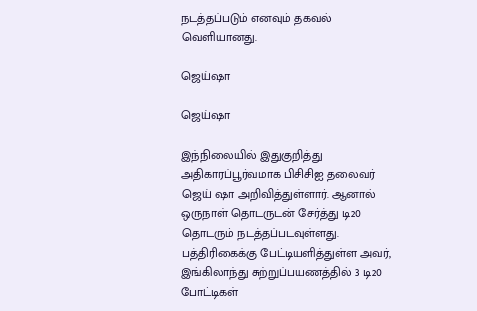நடத்தப்படும் எனவும் தகவல் வெளியானது.

ஜெய்ஷா

ஜெய்ஷா

இந்நிலையில் இதுகுறித்து அதிகாரப்பூர்வமாக பிசிசிஐ தலைவர் ஜெய் ஷா அறிவித்துள்ளார். ஆனால் ஒருநாள் தொடருடன் சேர்த்து டி20 தொடரும் நடத்தப்படவுள்ளது. பத்திரிகைக்கு பேட்டியளித்துள்ள அவர், இங்கிலாந்து சுற்றுப்பயணத்தில் 3 டி20 போட்டிகள்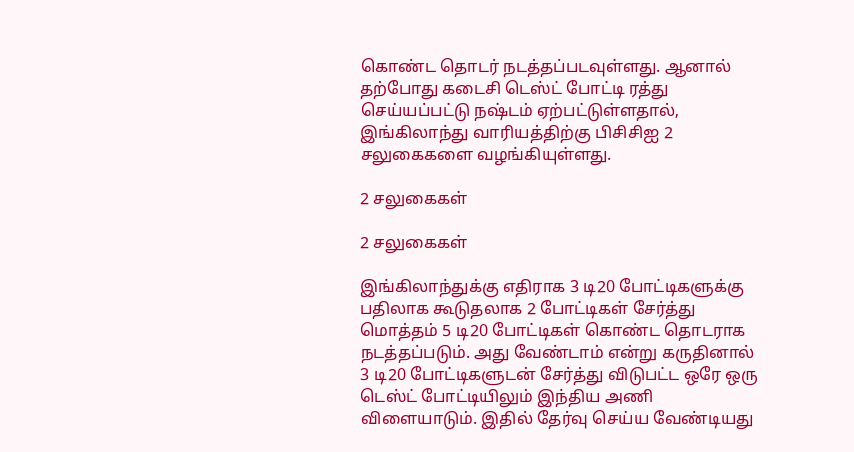கொண்ட தொடர் நடத்தப்படவுள்ளது. ஆனால் தற்போது கடைசி டெஸ்ட் போட்டி ரத்து செய்யப்பட்டு நஷ்டம் ஏற்பட்டுள்ளதால், இங்கிலாந்து வாரியத்திற்கு பிசிசிஐ 2 சலுகைகளை வழங்கியுள்ளது.

2 சலுகைகள்

2 சலுகைகள்

இங்கிலாந்துக்கு எதிராக 3 டி20 போட்டிகளுக்கு பதிலாக கூடுதலாக 2 போட்டிகள் சேர்த்து மொத்தம் 5 டி20 போட்டிகள் கொண்ட தொடராக நடத்தப்படும். அது வேண்டாம் என்று கருதினால் 3 டி20 போட்டிகளுடன் சேர்த்து விடுபட்ட ஒரே ஒரு டெஸ்ட் போட்டியிலும் இந்திய அணி விளையாடும். இதில் தேர்வு செய்ய வேண்டியது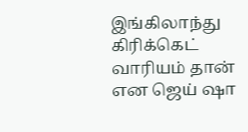இங்கிலாந்து கிரிக்கெட் வாரியம் தான் என ஜெய் ஷா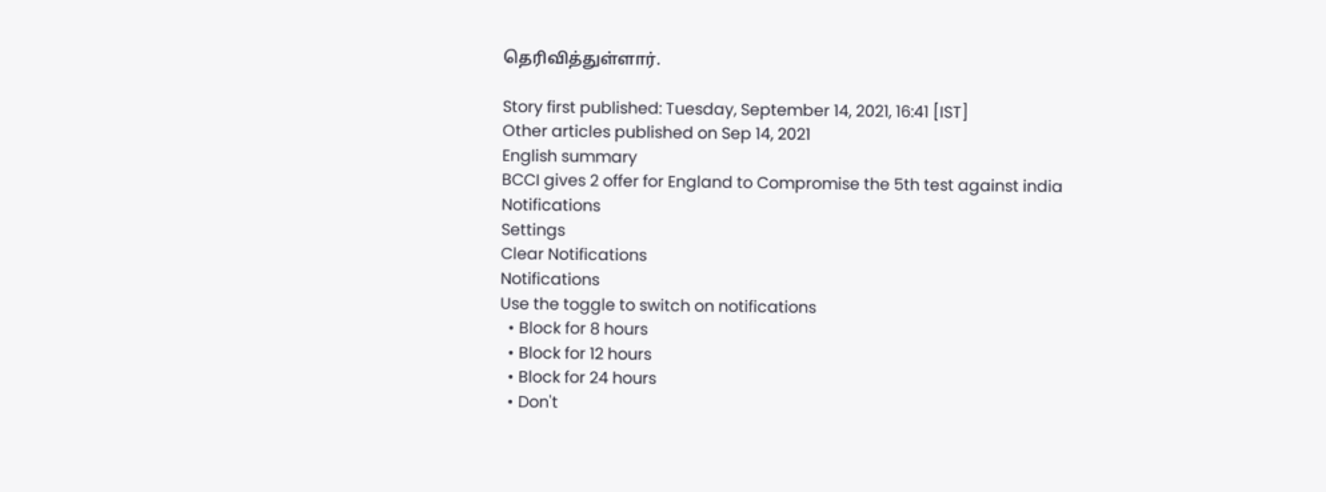தெரிவித்துள்ளார்.

Story first published: Tuesday, September 14, 2021, 16:41 [IST]
Other articles published on Sep 14, 2021
English summary
BCCI gives 2 offer for England to Compromise the 5th test against india
Notifications
Settings
Clear Notifications
Notifications
Use the toggle to switch on notifications
  • Block for 8 hours
  • Block for 12 hours
  • Block for 24 hours
  • Don't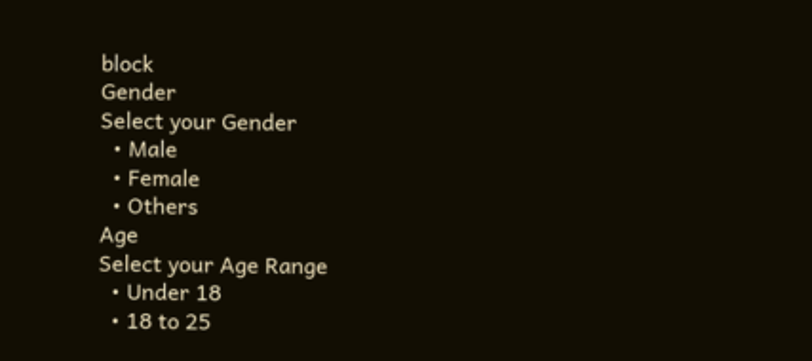block
Gender
Select your Gender
  • Male
  • Female
  • Others
Age
Select your Age Range
  • Under 18
  • 18 to 25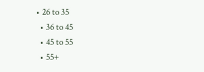• 26 to 35
  • 36 to 45
  • 45 to 55
  • 55+